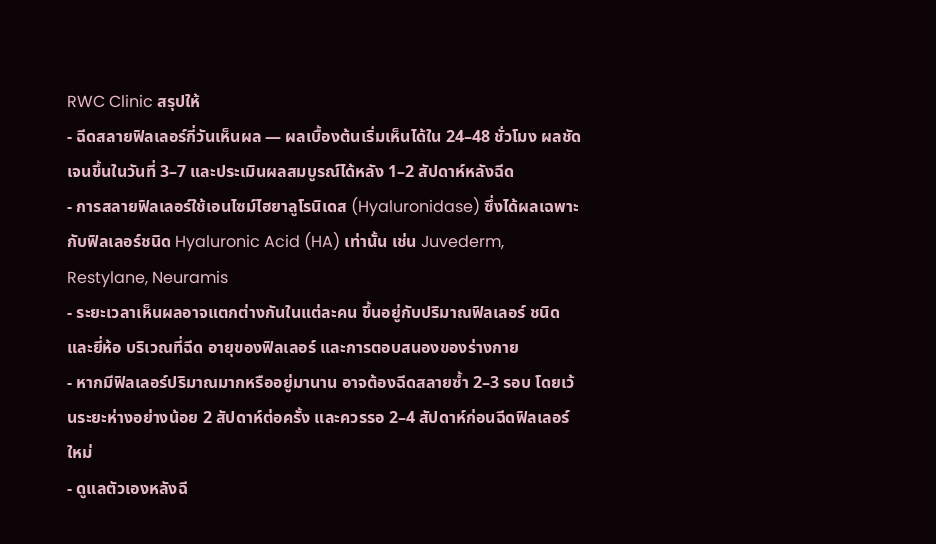RWC Clinic สรุปให้
- ฉีดสลายฟิลเลอร์กี่วันเห็นผล — ผลเบื้องต้นเริ่มเห็นได้ใน 24–48 ชั่วโมง ผลชัดเจนขึ้นในวันที่ 3–7 และประเมินผลสมบูรณ์ได้หลัง 1–2 สัปดาห์หลังฉีด
- การสลายฟิลเลอร์ใช้เอนไซม์ไฮยาลูโรนิเดส (Hyaluronidase) ซึ่งได้ผลเฉพาะกับฟิลเลอร์ชนิด Hyaluronic Acid (HA) เท่านั้น เช่น Juvederm, Restylane, Neuramis
- ระยะเวลาเห็นผลอาจแตกต่างกันในแต่ละคน ขึ้นอยู่กับปริมาณฟิลเลอร์ ชนิดและยี่ห้อ บริเวณที่ฉีด อายุของฟิลเลอร์ และการตอบสนองของร่างกาย
- หากมีฟิลเลอร์ปริมาณมากหรืออยู่มานาน อาจต้องฉีดสลายซ้ำ 2–3 รอบ โดยเว้นระยะห่างอย่างน้อย 2 สัปดาห์ต่อครั้ง และควรรอ 2–4 สัปดาห์ก่อนฉีดฟิลเลอร์ใหม่
- ดูแลตัวเองหลังฉี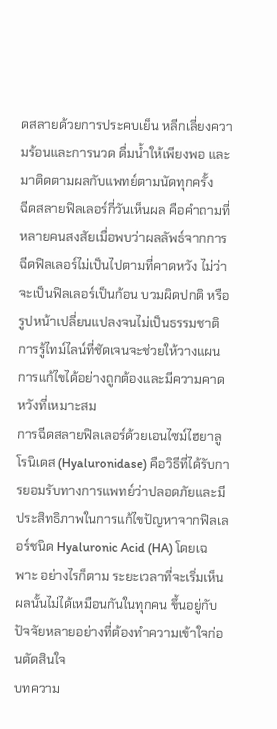ดสลายด้วยการประคบเย็น หลีกเลี่ยงความร้อนและการนวด ดื่มน้ำให้เพียงพอ และมาติดตามผลกับแพทย์ตามนัดทุกครั้ง
ฉีดสลายฟิลเลอร์กี่วันเห็นผล คือคำถามที่หลายคนสงสัยเมื่อพบว่าผลลัพธ์จากการฉีดฟิลเลอร์ไม่เป็นไปตามที่คาดหวัง ไม่ว่าจะเป็นฟิลเลอร์เป็นก้อน บวมผิดปกติ หรือรูปหน้าเปลี่ยนแปลงจนไม่เป็นธรรมชาติ การรู้ไทม์ไลน์ที่ชัดเจนจะช่วยให้วางแผนการแก้ไขได้อย่างถูกต้องและมีความคาดหวังที่เหมาะสม
การฉีดสลายฟิลเลอร์ด้วยเอนไซม์ไฮยาลูโรนิเดส (Hyaluronidase) คือวิธีที่ได้รับการยอมรับทางการแพทย์ว่าปลอดภัยและมีประสิทธิภาพในการแก้ไขปัญหาจากฟิลเลอร์ชนิด Hyaluronic Acid (HA) โดยเฉพาะ อย่างไรก็ตาม ระยะเวลาที่จะเริ่มเห็นผลนั้นไม่ได้เหมือนกันในทุกคน ขึ้นอยู่กับปัจจัยหลายอย่างที่ต้องทำความเข้าใจก่อนตัดสินใจ
บทความ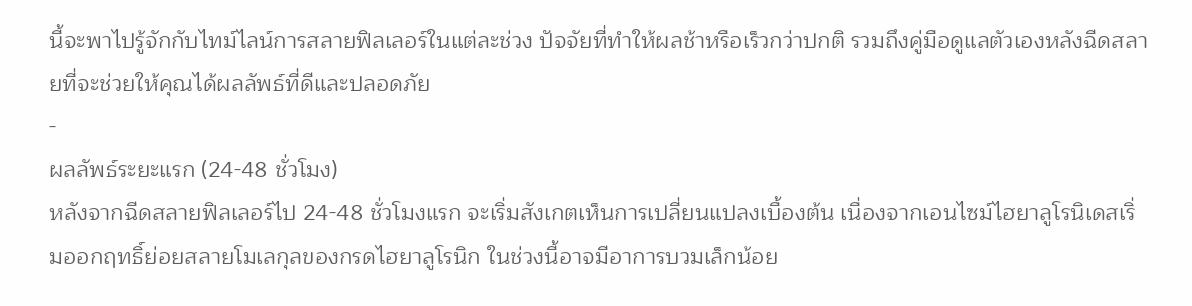นี้จะพาไปรู้จักกับไทม์ไลน์การสลายฟิลเลอร์ในแต่ละช่วง ปัจจัยที่ทำให้ผลช้าหรือเร็วกว่าปกติ รวมถึงคู่มือดูแลตัวเองหลังฉีดสลายที่จะช่วยให้คุณได้ผลลัพธ์ที่ดีและปลอดภัย
-
ผลลัพธ์ระยะแรก (24-48 ชั่วโมง)
หลังจากฉีดสลายฟิลเลอร์ไป 24-48 ชั่วโมงแรก จะเริ่มสังเกตเห็นการเปลี่ยนแปลงเบื้องต้น เนื่องจากเอนไซม์ไฮยาลูโรนิเดสเริ่มออกฤทธิ์ย่อยสลายโมเลกุลของกรดไฮยาลูโรนิก ในช่วงนี้อาจมีอาการบวมเล็กน้อย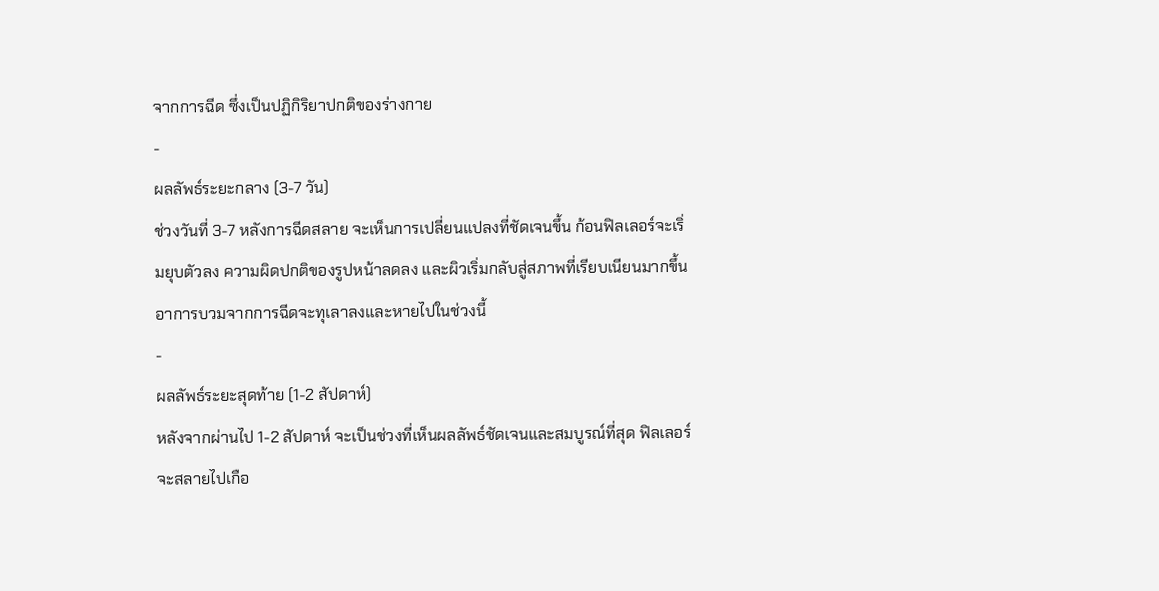จากการฉีด ซึ่งเป็นปฏิกิริยาปกติของร่างกาย
-
ผลลัพธ์ระยะกลาง (3-7 วัน)
ช่วงวันที่ 3-7 หลังการฉีดสลาย จะเห็นการเปลี่ยนแปลงที่ชัดเจนขึ้น ก้อนฟิลเลอร์จะเริ่มยุบตัวลง ความผิดปกติของรูปหน้าลดลง และผิวเริ่มกลับสู่สภาพที่เรียบเนียนมากขึ้น อาการบวมจากการฉีดจะทุเลาลงและหายไปในช่วงนี้
-
ผลลัพธ์ระยะสุดท้าย (1-2 สัปดาห์)
หลังจากผ่านไป 1-2 สัปดาห์ จะเป็นช่วงที่เห็นผลลัพธ์ชัดเจนและสมบูรณ์ที่สุด ฟิลเลอร์จะสลายไปเกือ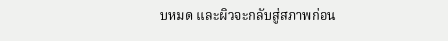บหมด และผิวจะกลับสู่สภาพก่อน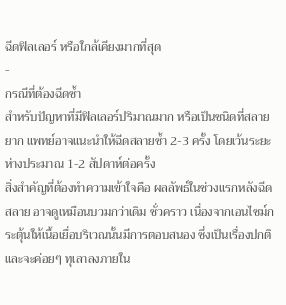ฉีดฟิลเลอร์ หรือใกล้เคียงมากที่สุด
-
กรณีที่ต้องฉีดซ้ำ
สำหรับปัญหาที่มีฟิลเลอร์ปริมาณมาก หรือเป็นชนิดที่สลายยาก แพทย์อาจแนะนำให้ฉีดสลายซ้ำ 2-3 ครั้ง โดยเว้นระยะห่างประมาณ 1-2 สัปดาห์ต่อครั้ง
สิ่งสำคัญที่ต้องทำความเข้าใจคือ ผลลัพธ์ในช่วงแรกหลังฉีดสลาย อาจดูเหมือนบวมกว่าเดิม ชั่วคราว เนื่องจากเอนไซม์กระตุ้นให้เนื้อเยื่อบริเวณนั้นมีการตอบสนอง ซึ่งเป็นเรื่องปกติและจะค่อยๆ ทุเลาลงภายใน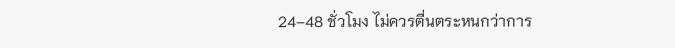24–48 ชั่วโมง ไม่ควรตื่นตระหนกว่าการ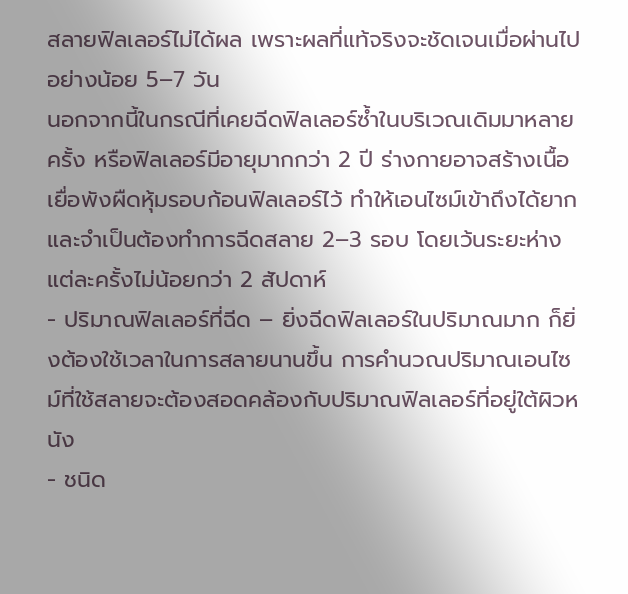สลายฟิลเลอร์ไม่ได้ผล เพราะผลที่แท้จริงจะชัดเจนเมื่อผ่านไปอย่างน้อย 5–7 วัน
นอกจากนี้ในกรณีที่เคยฉีดฟิลเลอร์ซ้ำในบริเวณเดิมมาหลายครั้ง หรือฟิลเลอร์มีอายุมากกว่า 2 ปี ร่างกายอาจสร้างเนื้อเยื่อพังผืดหุ้มรอบก้อนฟิลเลอร์ไว้ ทำให้เอนไซม์เข้าถึงได้ยาก และจำเป็นต้องทำการฉีดสลาย 2–3 รอบ โดยเว้นระยะห่างแต่ละครั้งไม่น้อยกว่า 2 สัปดาห์
- ปริมาณฟิลเลอร์ที่ฉีด – ยิ่งฉีดฟิลเลอร์ในปริมาณมาก ก็ยิ่งต้องใช้เวลาในการสลายนานขึ้น การคำนวณปริมาณเอนไซม์ที่ใช้สลายจะต้องสอดคล้องกับปริมาณฟิลเลอร์ที่อยู่ใต้ผิวหนัง
- ชนิด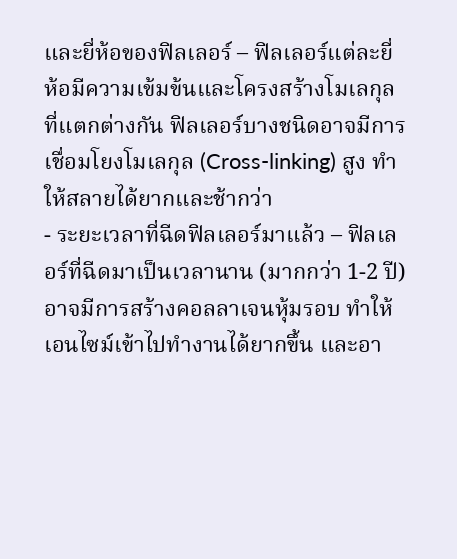และยี่ห้อของฟิลเลอร์ – ฟิลเลอร์แต่ละยี่ห้อมีความเข้มข้นและโครงสร้างโมเลกุลที่แตกต่างกัน ฟิลเลอร์บางชนิดอาจมีการเชื่อมโยงโมเลกุล (Cross-linking) สูง ทำให้สลายได้ยากและช้ากว่า
- ระยะเวลาที่ฉีดฟิลเลอร์มาแล้ว – ฟิลเลอร์ที่ฉีดมาเป็นเวลานาน (มากกว่า 1-2 ปี) อาจมีการสร้างคอลลาเจนหุ้มรอบ ทำให้เอนไซม์เข้าไปทำงานได้ยากขึ้น และอา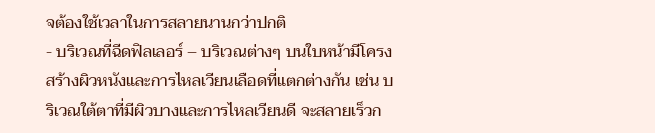จต้องใช้เวลาในการสลายนานกว่าปกติ
- บริเวณที่ฉีดฟิลเลอร์ – บริเวณต่างๆ บนใบหน้ามีโครงสร้างผิวหนังและการไหลเวียนเลือดที่แตกต่างกัน เช่น บริเวณใต้ตาที่มีผิวบางและการไหลเวียนดี จะสลายเร็วก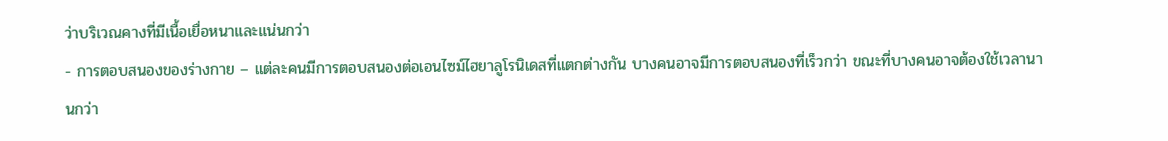ว่าบริเวณคางที่มีเนื้อเยื่อหนาและแน่นกว่า
- การตอบสนองของร่างกาย – แต่ละคนมีการตอบสนองต่อเอนไซม์ไฮยาลูโรนิเดสที่แตกต่างกัน บางคนอาจมีการตอบสนองที่เร็วกว่า ขณะที่บางคนอาจต้องใช้เวลานานกว่า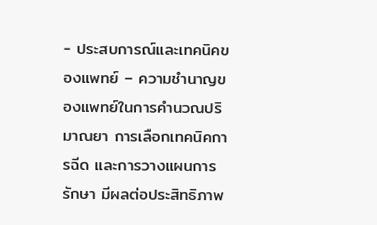- ประสบการณ์และเทคนิคของแพทย์ – ความชำนาญของแพทย์ในการคำนวณปริมาณยา การเลือกเทคนิคการฉีด และการวางแผนการรักษา มีผลต่อประสิทธิภาพ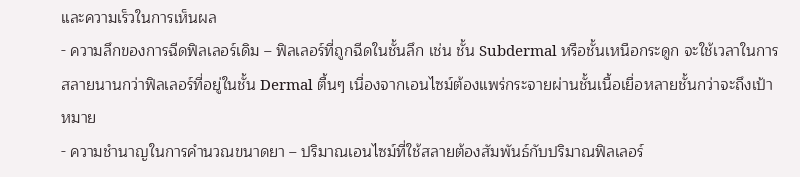และความเร็วในการเห็นผล
- ความลึกของการฉีดฟิลเลอร์เดิม – ฟิลเลอร์ที่ถูกฉีดในชั้นลึก เช่น ชั้น Subdermal หรือชั้นเหนือกระดูก จะใช้เวลาในการสลายนานกว่าฟิลเลอร์ที่อยู่ในชั้น Dermal ตื้นๆ เนื่องจากเอนไซม์ต้องแพร่กระจายผ่านชั้นเนื้อเยื่อหลายชั้นกว่าจะถึงเป้าหมาย
- ความชำนาญในการคำนวณขนาดยา – ปริมาณเอนไซม์ที่ใช้สลายต้องสัมพันธ์กับปริมาณฟิลเลอร์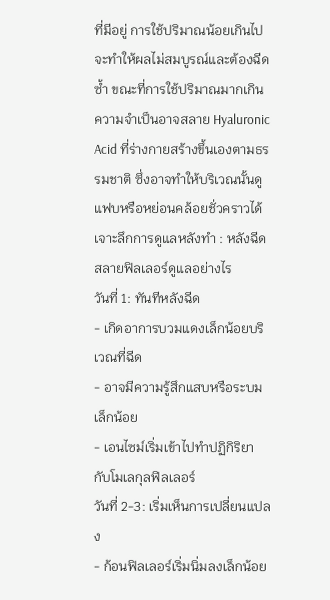ที่มีอยู่ การใช้ปริมาณน้อยเกินไปจะทำให้ผลไม่สมบูรณ์และต้องฉีดซ้ำ ขณะที่การใช้ปริมาณมากเกินความจำเป็นอาจสลาย Hyaluronic Acid ที่ร่างกายสร้างขึ้นเองตามธรรมชาติ ซึ่งอาจทำให้บริเวณนั้นดูแฟบหรือหย่อนคล้อยชั่วคราวได้
เจาะลึกการดูแลหลังทำ : หลังฉีดสลายฟิลเลอร์ดูแลอย่างไร
วันที่ 1: ทันทีหลังฉีด
- เกิดอาการบวมแดงเล็กน้อยบริเวณที่ฉีด
- อาจมีความรู้สึกแสบหรือระบมเล็กน้อย
- เอนไซม์เริ่มเข้าไปทำปฏิกิริยากับโมเลกุลฟิลเลอร์
วันที่ 2-3: เริ่มเห็นการเปลี่ยนแปลง
- ก้อนฟิลเลอร์เริ่มนิ่มลงเล็กน้อย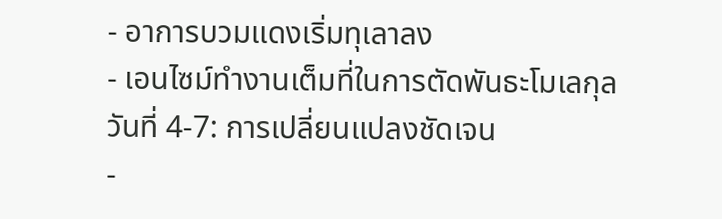- อาการบวมแดงเริ่มทุเลาลง
- เอนไซม์ทำงานเต็มที่ในการตัดพันธะโมเลกุล
วันที่ 4-7: การเปลี่ยนแปลงชัดเจน
-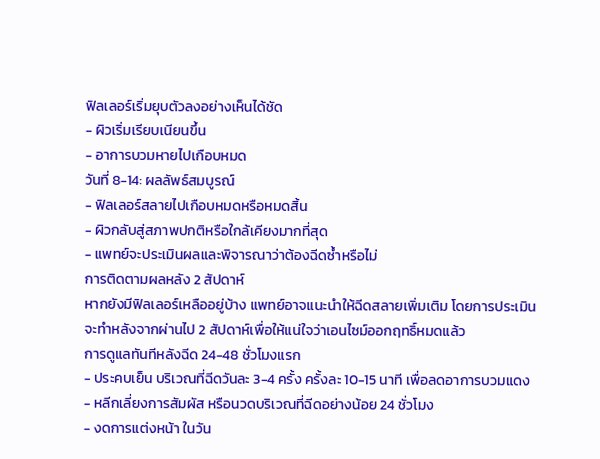ฟิลเลอร์เริ่มยุบตัวลงอย่างเห็นได้ชัด
- ผิวเริ่มเรียบเนียนขึ้น
- อาการบวมหายไปเกือบหมด
วันที่ 8-14: ผลลัพธ์สมบูรณ์
- ฟิลเลอร์สลายไปเกือบหมดหรือหมดสิ้น
- ผิวกลับสู่สภาพปกติหรือใกล้เคียงมากที่สุด
- แพทย์จะประเมินผลและพิจารณาว่าต้องฉีดซ้ำหรือไม่
การติดตามผลหลัง 2 สัปดาห์
หากยังมีฟิลเลอร์เหลืออยู่บ้าง แพทย์อาจแนะนำให้ฉีดสลายเพิ่มเติม โดยการประเมินจะทำหลังจากผ่านไป 2 สัปดาห์เพื่อให้แน่ใจว่าเอนไซม์ออกฤทธิ์หมดแล้ว
การดูแลทันทีหลังฉีด 24-48 ชั่วโมงแรก
- ประคบเย็น บริเวณที่ฉีดวันละ 3-4 ครั้ง ครั้งละ 10-15 นาที เพื่อลดอาการบวมแดง
- หลีกเลี่ยงการสัมผัส หรือนวดบริเวณที่ฉีดอย่างน้อย 24 ชั่วโมง
- งดการแต่งหน้า ในวัน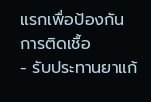แรกเพื่อป้องกันการติดเชื้อ
- รับประทานยาแก้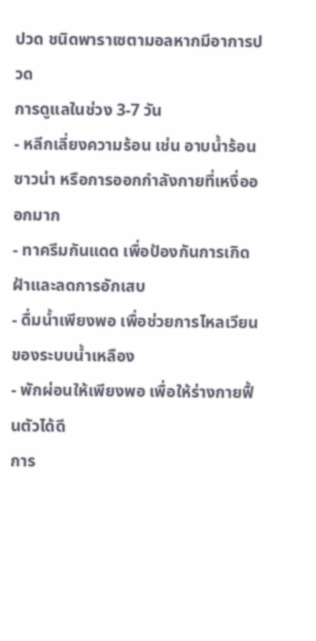ปวด ชนิดพาราเซตามอลหากมีอาการปวด
การดูแลในช่วง 3-7 วัน
- หลีกเลี่ยงความร้อน เช่น อาบน้ำร้อน ซาวน่า หรือการออกกำลังกายที่เหงื่อออกมาก
- ทาครีมกันแดด เพื่อป้องกันการเกิดฝ้าและลดการอักเสบ
- ดื่มน้ำเพียงพอ เพื่อช่วยการไหลเวียนของระบบน้ำเหลือง
- พักผ่อนให้เพียงพอ เพื่อให้ร่างกายฟื้นตัวได้ดี
การ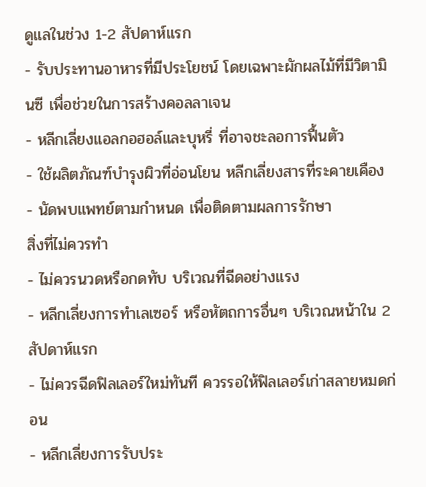ดูแลในช่วง 1-2 สัปดาห์แรก
- รับประทานอาหารที่มีประโยชน์ โดยเฉพาะผักผลไม้ที่มีวิตามินซี เพื่อช่วยในการสร้างคอลลาเจน
- หลีกเลี่ยงแอลกอฮอล์และบุหรี่ ที่อาจชะลอการฟื้นตัว
- ใช้ผลิตภัณฑ์บำรุงผิวที่อ่อนโยน หลีกเลี่ยงสารที่ระคายเคือง
- นัดพบแพทย์ตามกำหนด เพื่อติดตามผลการรักษา
สิ่งที่ไม่ควรทำ
- ไม่ควรนวดหรือกดทับ บริเวณที่ฉีดอย่างแรง
- หลีกเลี่ยงการทำเลเซอร์ หรือหัตถการอื่นๆ บริเวณหน้าใน 2 สัปดาห์แรก
- ไม่ควรฉีดฟิลเลอร์ใหม่ทันที ควรรอให้ฟิลเลอร์เก่าสลายหมดก่อน
- หลีกเลี่ยงการรับประ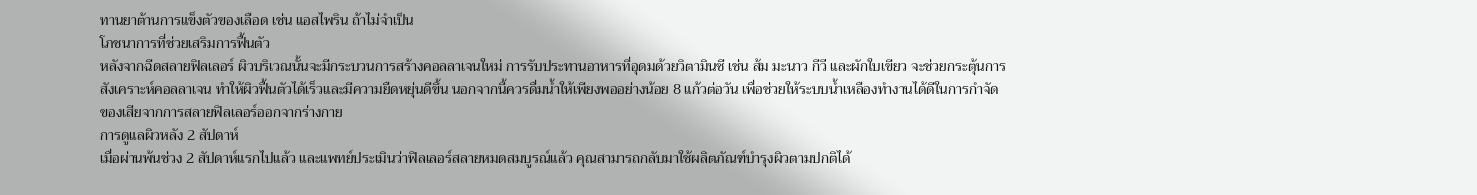ทานยาต้านการแข็งตัวของเลือด เช่น แอสไพริน ถ้าไม่จำเป็น
โภชนาการที่ช่วยเสริมการฟื้นตัว
หลังจากฉีดสลายฟิลเลอร์ ผิวบริเวณนั้นจะมีกระบวนการสร้างคอลลาเจนใหม่ การรับประทานอาหารที่อุดมด้วยวิตามินซี เช่น ส้ม มะนาว กีวี และผักใบเขียว จะช่วยกระตุ้นการสังเคราะห์คอลลาเจน ทำให้ผิวฟื้นตัวได้เร็วและมีความยืดหยุ่นดีขึ้น นอกจากนี้ควรดื่มน้ำให้เพียงพออย่างน้อย 8 แก้วต่อวัน เพื่อช่วยให้ระบบน้ำเหลืองทำงานได้ดีในการกำจัดของเสียจากการสลายฟิลเลอร์ออกจากร่างกาย
การดูแลผิวหลัง 2 สัปดาห์
เมื่อผ่านพ้นช่วง 2 สัปดาห์แรกไปแล้ว และแพทย์ประเมินว่าฟิลเลอร์สลายหมดสมบูรณ์แล้ว คุณสามารถกลับมาใช้ผลิตภัณฑ์บำรุงผิวตามปกติได้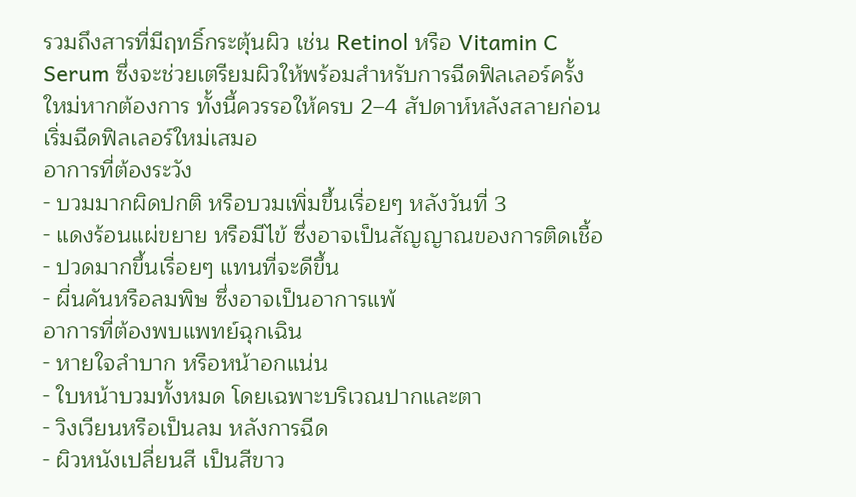รวมถึงสารที่มีฤทธิ์กระตุ้นผิว เช่น Retinol หรือ Vitamin C Serum ซึ่งจะช่วยเตรียมผิวให้พร้อมสำหรับการฉีดฟิลเลอร์ครั้งใหม่หากต้องการ ทั้งนี้ควรรอให้ครบ 2–4 สัปดาห์หลังสลายก่อนเริ่มฉีดฟิลเลอร์ใหม่เสมอ
อาการที่ต้องระวัง
- บวมมากผิดปกติ หรือบวมเพิ่มขึ้นเรื่อยๆ หลังวันที่ 3
- แดงร้อนแผ่ขยาย หรือมีไข้ ซึ่งอาจเป็นสัญญาณของการติดเชื้อ
- ปวดมากขึ้นเรื่อยๆ แทนที่จะดีขึ้น
- ผื่นคันหรือลมพิษ ซึ่งอาจเป็นอาการแพ้
อาการที่ต้องพบแพทย์ฉุกเฉิน
- หายใจลำบาก หรือหน้าอกแน่น
- ใบหน้าบวมทั้งหมด โดยเฉพาะบริเวณปากและตา
- วิงเวียนหรือเป็นลม หลังการฉีด
- ผิวหนังเปลี่ยนสี เป็นสีขาว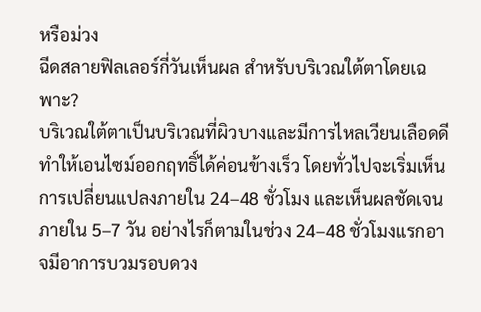หรือม่วง
ฉีดสลายฟิลเลอร์กี่วันเห็นผล สำหรับบริเวณใต้ตาโดยเฉพาะ?
บริเวณใต้ตาเป็นบริเวณที่ผิวบางและมีการไหลเวียนเลือดดี ทำให้เอนไซม์ออกฤทธิ์ได้ค่อนข้างเร็ว โดยทั่วไปจะเริ่มเห็นการเปลี่ยนแปลงภายใน 24–48 ชั่วโมง และเห็นผลชัดเจนภายใน 5–7 วัน อย่างไรก็ตามในช่วง 24–48 ชั่วโมงแรกอาจมีอาการบวมรอบดวง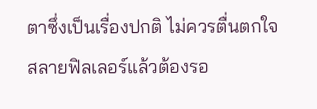ตาซึ่งเป็นเรื่องปกติ ไม่ควรตื่นตกใจ
สลายฟิลเลอร์แล้วต้องรอ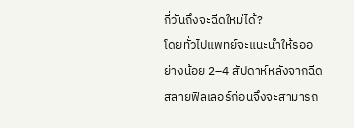กี่วันถึงจะฉีดใหม่ได้?
โดยทั่วไปแพทย์จะแนะนำให้รออย่างน้อย 2–4 สัปดาห์หลังจากฉีดสลายฟิลเลอร์ก่อนจึงจะสามารถ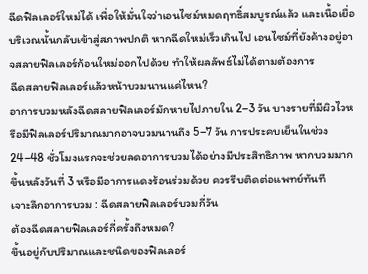ฉีดฟิลเลอร์ใหม่ได้ เพื่อให้มั่นใจว่าเอนไซม์หมดฤทธิ์สมบูรณ์แล้ว และเนื้อเยื่อบริเวณนั้นกลับเข้าสู่สภาพปกติ หากฉีดใหม่เร็วเกินไป เอนไซม์ที่ยังค้างอยู่อาจสลายฟิลเลอร์ก้อนใหม่ออกไปด้วย ทำให้ผลลัพธ์ไม่ได้ตามต้องการ
ฉีดสลายฟิลเลอร์แล้วหน้าบวมนานแค่ไหน?
อาการบวมหลังฉีดสลายฟิลเลอร์มักหายไปภายใน 2–3 วัน บางรายที่มีผิวไวหรือมีฟิลเลอร์ปริมาณมากอาจบวมนานถึง 5–7 วัน การประคบเย็นในช่วง 24–48 ชั่วโมงแรกจะช่วยลดอาการบวมได้อย่างมีประสิทธิภาพ หากบวมมากขึ้นหลังวันที่ 3 หรือมีอาการแดงร้อนร่วมด้วย ควรรีบติดต่อแพทย์ทันที
เจาะลึกอาการบวม : ฉีดสลายฟิลเลอร์บวมกี่วัน
ต้องฉีดสลายฟิลเลอร์กี่ครั้งถึงหมด?
ขึ้นอยู่กับปริมาณและชนิดของฟิลเลอร์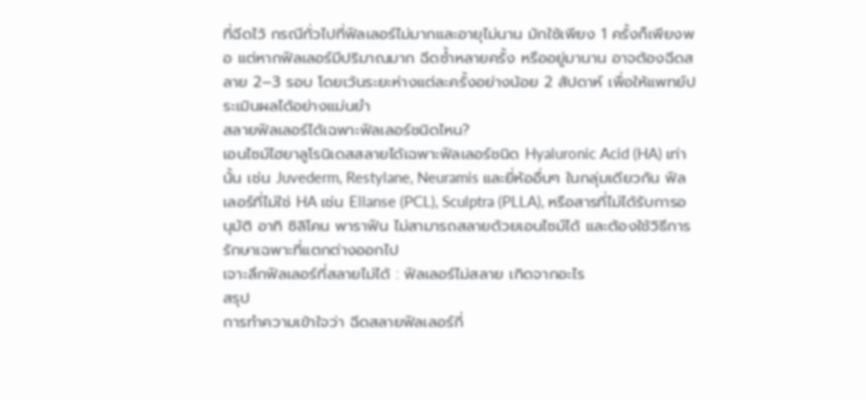ที่ฉีดไว้ กรณีทั่วไปที่ฟิลเลอร์ไม่มากและอายุไม่นาน มักใช้เพียง 1 ครั้งก็เพียงพอ แต่หากฟิลเลอร์มีปริมาณมาก ฉีดซ้ำหลายครั้ง หรืออยู่มานาน อาจต้องฉีดสลาย 2–3 รอบ โดยเว้นระยะห่างแต่ละครั้งอย่างน้อย 2 สัปดาห์ เพื่อให้แพทย์ประเมินผลได้อย่างแม่นยำ
สลายฟิลเลอร์ได้เฉพาะฟิลเลอร์ชนิดไหน?
เอนไซม์ไฮยาลูโรนิเดสสลายได้เฉพาะฟิลเลอร์ชนิด Hyaluronic Acid (HA) เท่านั้น เช่น Juvederm, Restylane, Neuramis และยี่ห้ออื่นๆ ในกลุ่มเดียวกัน ฟิลเลอร์ที่ไม่ใช่ HA เช่น Ellanse (PCL), Sculptra (PLLA), หรือสารที่ไม่ได้รับการอนุมัติ อาทิ ซิลิโคน พาราฟิน ไม่สามารถสลายด้วยเอนไซม์ได้ และต้องใช้วิธีการรักษาเฉพาะที่แตกต่างออกไป
เจาะลึกฟิลเลอร์ที่สลายไม่ได้ : ฟิลเลอร์ไม่สลาย เกิดจากอะไร
สรุป
การทำความเข้าใจว่า ฉีดสลายฟิลเลอร์กี่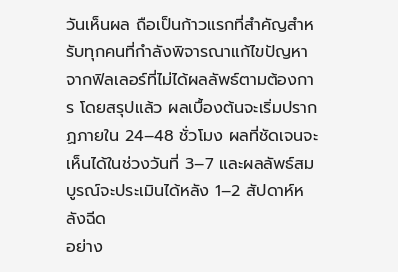วันเห็นผล ถือเป็นก้าวแรกที่สำคัญสำหรับทุกคนที่กำลังพิจารณาแก้ไขปัญหาจากฟิลเลอร์ที่ไม่ได้ผลลัพธ์ตามต้องการ โดยสรุปแล้ว ผลเบื้องต้นจะเริ่มปรากฏภายใน 24–48 ชั่วโมง ผลที่ชัดเจนจะเห็นได้ในช่วงวันที่ 3–7 และผลลัพธ์สมบูรณ์จะประเมินได้หลัง 1–2 สัปดาห์หลังฉีด
อย่าง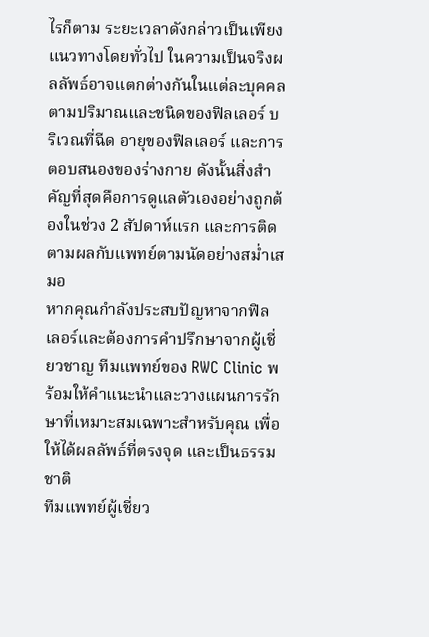ไรก็ตาม ระยะเวลาดังกล่าวเป็นเพียงแนวทางโดยทั่วไป ในความเป็นจริงผลลัพธ์อาจแตกต่างกันในแต่ละบุคคลตามปริมาณและชนิดของฟิลเลอร์ บริเวณที่ฉีด อายุของฟิลเลอร์ และการตอบสนองของร่างกาย ดังนั้นสิ่งสำคัญที่สุดคือการดูแลตัวเองอย่างถูกต้องในช่วง 2 สัปดาห์แรก และการติดตามผลกับแพทย์ตามนัดอย่างสม่ำเสมอ
หากคุณกำลังประสบปัญหาจากฟิลเลอร์และต้องการคำปรึกษาจากผู้เชี่ยวชาญ ทีมแพทย์ของ RWC Clinic พร้อมให้คำแนะนำและวางแผนการรักษาที่เหมาะสมเฉพาะสำหรับคุณ เพื่อให้ได้ผลลัพธ์ที่ตรงจุด และเป็นธรรมชาติ
ทีมแพทย์ผู้เชี่ยว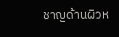ชาญด้านผิวห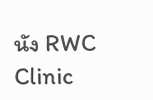นัง RWC Clinic